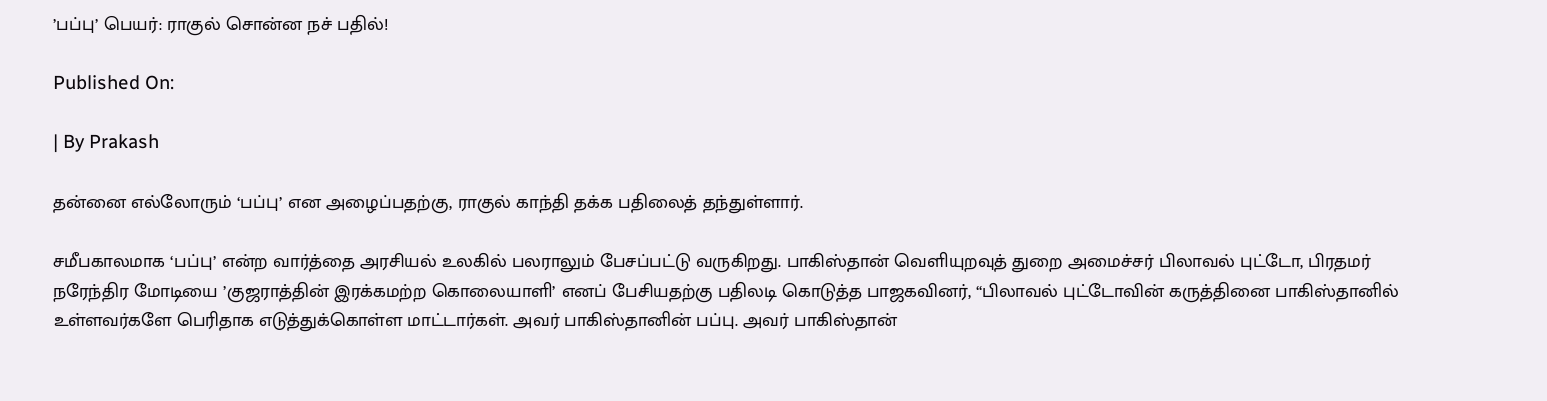’பப்பு’ பெயர்: ராகுல் சொன்ன நச் பதில்!

Published On:

| By Prakash

தன்னை எல்லோரும் ‘பப்பு’ என அழைப்பதற்கு, ராகுல் காந்தி தக்க பதிலைத் தந்துள்ளார்.

சமீபகாலமாக ‘பப்பு’ என்ற வார்த்தை அரசியல் உலகில் பலராலும் பேசப்பட்டு வருகிறது. பாகிஸ்தான் வெளியுறவுத் துறை அமைச்சர் பிலாவல் புட்டோ, பிரதமர் நரேந்திர மோடியை ’குஜராத்தின் இரக்கமற்ற கொலையாளி’ எனப் பேசியதற்கு பதிலடி கொடுத்த பாஜகவினர், “பிலாவல் புட்டோவின் கருத்தினை பாகிஸ்தானில் உள்ளவர்களே பெரிதாக எடுத்துக்கொள்ள மாட்டார்கள். அவர் பாகிஸ்தானின் பப்பு. அவர் பாகிஸ்தான்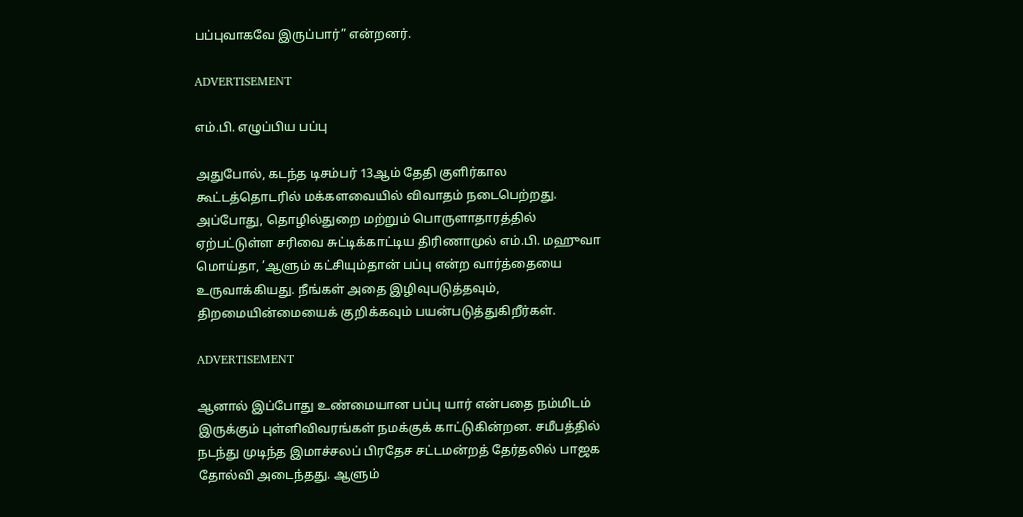பப்புவாகவே இருப்பார்” என்றனர்.

ADVERTISEMENT

எம்.பி. எழுப்பிய பப்பு

அதுபோல், கடந்த டிசம்பர் 13ஆம் தேதி குளிர்கால கூட்டத்தொடரில் மக்களவையில் விவாதம் நடைபெற்றது. அப்போது, தொழில்துறை மற்றும் பொருளாதாரத்தில் ஏற்பட்டுள்ள சரிவை சுட்டிக்காட்டிய திரிணாமுல் எம்.பி. மஹுவா மொய்தா, ’ஆளும் கட்சியும்தான் பப்பு என்ற வார்த்தையை உருவாக்கியது. நீங்கள் அதை இழிவுபடுத்தவும், திறமையின்மையைக் குறிக்கவும் பயன்படுத்துகிறீர்கள்.

ADVERTISEMENT

ஆனால் இப்போது உண்மையான பப்பு யார் என்பதை நம்மிடம் இருக்கும் புள்ளிவிவரங்கள் நமக்குக் காட்டுகின்றன. சமீபத்தில் நடந்து முடிந்த இமாச்சலப் பிரதேச சட்டமன்றத் தேர்தலில் பாஜக தோல்வி அடைந்தது. ஆளும்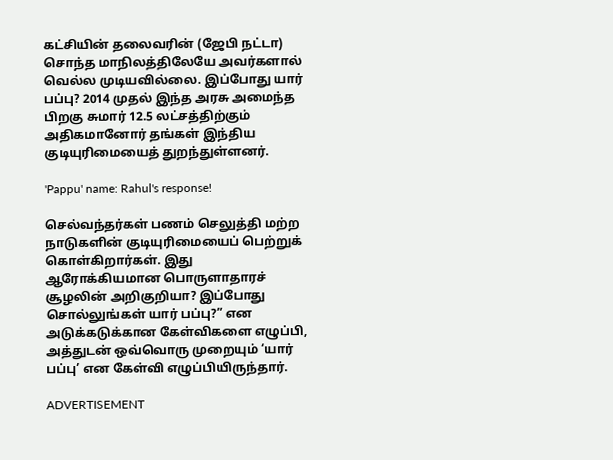கட்சியின் தலைவரின் (ஜேபி நட்டா) சொந்த மாநிலத்திலேயே அவர்களால் வெல்ல முடியவில்லை. இப்போது யார் பப்பு? 2014 முதல் இந்த அரசு அமைந்த பிறகு சுமார் 12.5 லட்சத்திற்கும் அதிகமானோர் தங்கள் இந்திய குடியுரிமையைத் துறந்துள்ளனர்.

'Pappu' name: Rahul's response!

செல்வந்தர்கள் பணம் செலுத்தி மற்ற நாடுகளின் குடியுரிமையைப் பெற்றுக் கொள்கிறார்கள். இது ஆரோக்கியமான பொருளாதாரச் சூழலின் அறிகுறியா? இப்போது சொல்லுங்கள் யார் பப்பு?” என அடுக்கடுக்கான கேள்விகளை எழுப்பி, அத்துடன் ஒவ்வொரு முறையும் ‘யார் பப்பு’ என கேள்வி எழுப்பியிருந்தார்.

ADVERTISEMENT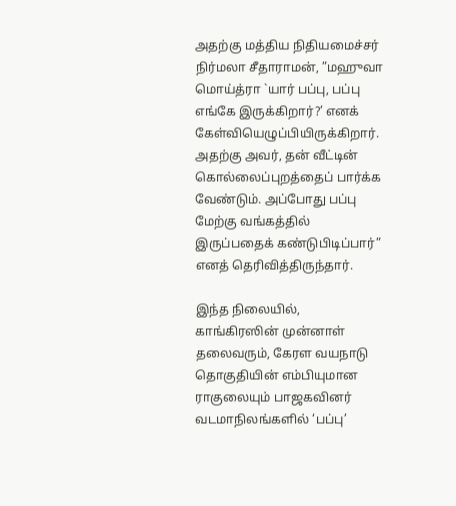அதற்கு மத்திய நிதியமைச்சர் நிர்மலா சீதாராமன், ”மஹுவா மொய்த்ரா `யார் பப்பு, பப்பு எங்கே இருக்கிறார்?’ எனக் கேள்வியெழுப்பியிருக்கிறார். அதற்கு அவர், தன் வீட்டின் கொல்லைப்புறத்தைப் பார்க்க வேண்டும். அப்போது பப்பு மேற்கு வங்கத்தில் இருப்பதைக் கண்டுபிடிப்பார்” எனத் தெரிவித்திருந்தார்.

இந்த நிலையில், காங்கிரஸின் முன்னாள் தலைவரும், கேரள வயநாடு தொகுதியின் எம்பியுமான ராகுலையும் பாஜகவினர் வடமாநிலங்களில் ‘பப்பு’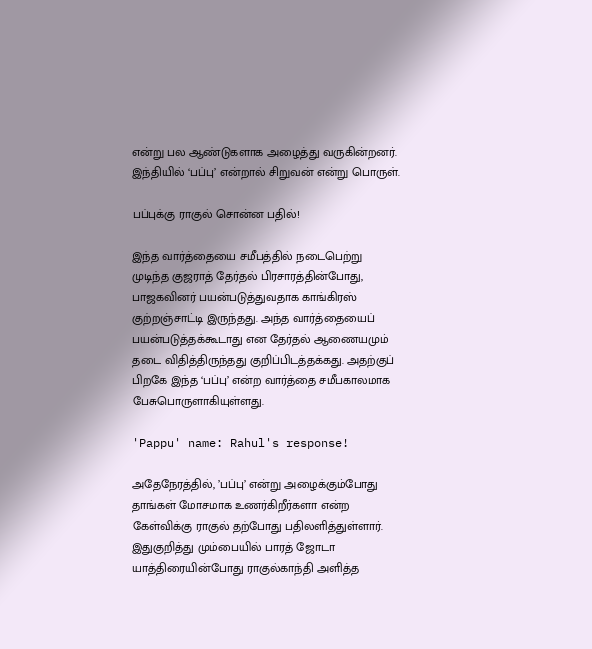என்று பல ஆண்டுகளாக அழைத்து வருகின்றனர். இந்தியில் ‘பப்பு’ என்றால் சிறுவன் என்று பொருள்.

பப்புக்கு ராகுல் சொன்ன பதில்!

இந்த வார்த்தையை சமீபத்தில் நடைபெற்று முடிந்த குஜராத் தேர்தல் பிரசாரத்தின்போது, பாஜகவினர் பயன்படுத்துவதாக காங்கிரஸ் குற்றஞ்சாட்டி இருந்தது. அந்த வார்த்தையைப் பயன்படுத்தக்கூடாது என தேர்தல் ஆணையமும் தடை விதித்திருந்தது குறிப்பிடத்தக்கது. அதற்குப் பிறகே இந்த ‘பப்பு’ என்ற வார்த்தை சமீபகாலமாக பேசுபொருளாகியுள்ளது.

'Pappu' name: Rahul's response!

அதேநேரத்தில், ’பப்பு’ என்று அழைக்கும்போது தாங்கள் மோசமாக உணர்கிறீர்களா என்ற கேள்விக்கு ராகுல் தற்போது பதிலளித்துள்ளார். இதுகுறித்து மும்பையில் பாரத் ஜோடா யாத்திரையின்போது ராகுல்காந்தி அளித்த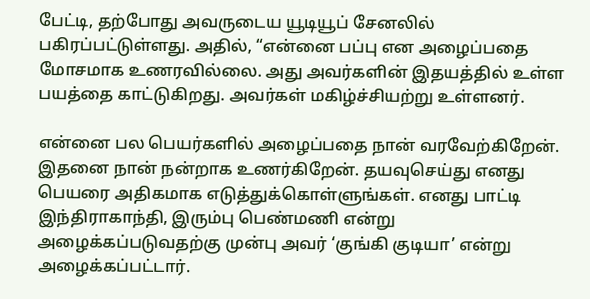பேட்டி, தற்போது அவருடைய யூடியூப் சேனலில் பகிரப்பட்டுள்ளது. அதில், “என்னை பப்பு என அழைப்பதை மோசமாக உணரவில்லை. அது அவர்களின் இதயத்தில் உள்ள பயத்தை காட்டுகிறது. அவர்கள் மகிழ்ச்சியற்று உள்ளனர்.

என்னை பல பெயர்களில் அழைப்பதை நான் வரவேற்கிறேன். இதனை நான் நன்றாக உணர்கிறேன். தயவுசெய்து எனது பெயரை அதிகமாக எடுத்துக்கொள்ளுங்கள். எனது பாட்டி இந்திராகாந்தி, இரும்பு பெண்மணி என்று அழைக்கப்படுவதற்கு முன்பு அவர் ‘குங்கி குடியா’ என்று அழைக்கப்பட்டார்.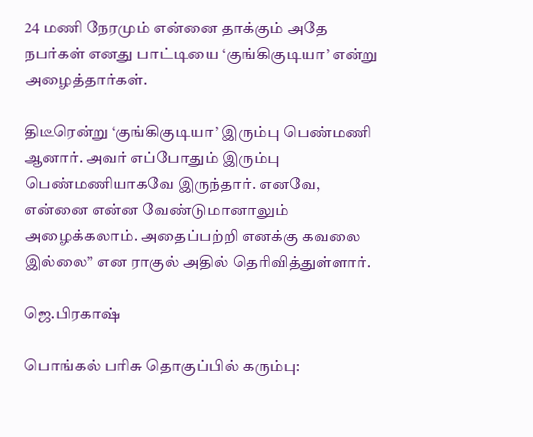24 மணி நேரமும் என்னை தாக்கும் அதே நபர்கள் எனது பாட்டியை ‘குங்கிகுடியா’ என்று அழைத்தார்கள்.

திடீரென்று ‘குங்கிகுடியா’ இரும்பு பெண்மணி ஆனார். அவர் எப்போதும் இரும்பு பெண்மணியாகவே இருந்தார். எனவே, என்னை என்ன வேண்டுமானாலும் அழைக்கலாம். அதைப்பற்றி எனக்கு கவலை இல்லை” என ராகுல் அதில் தெரிவித்துள்ளார்.

ஜெ.பிரகாஷ்

பொங்கல் பரிசு தொகுப்பில் கரும்பு: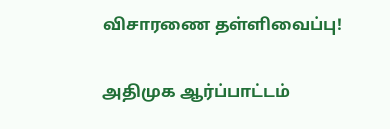விசாரணை தள்ளிவைப்பு!

அதிமுக ஆர்ப்பாட்டம்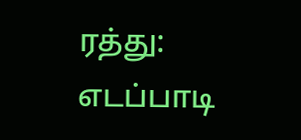ரத்து: எடப்பாடி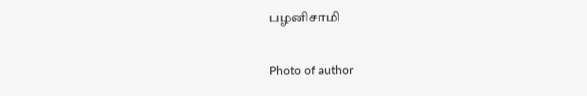பழனிசாமி

Photo of author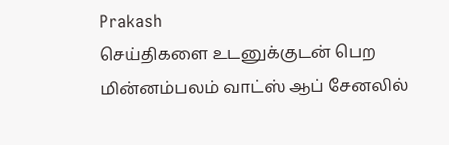Prakash
செய்திகளை உடனுக்குடன் பெற மின்னம்பலம் வாட்ஸ் ஆப் சேனலில்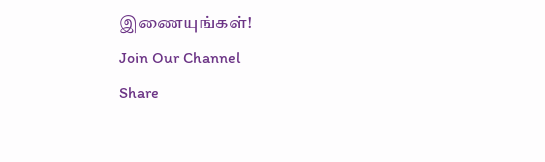இணையுங்கள்!
Join Our Channel
Share